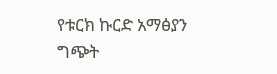የቱርክ ኩርድ አማፅያን ግጭት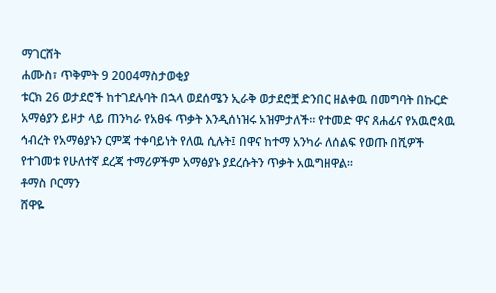ማገርሸት
ሐሙስ፣ ጥቅምት 9 2004ማስታወቂያ
ቱርክ 26 ወታደሮች ከተገደሉባት በኋላ ወደሰሜን ኢራቅ ወታደሮቿ ድንበር ዘልቀዉ በመግባት በኩርድ አማፅያን ይዞታ ላይ ጠንካራ የአፀፋ ጥቃት እንዲሰነዝሩ አዝምታለች። የተመድ ዋና ጸሐፊና የአዉሮጳዉ ኅብረት የአማፅያኑን ርምጃ ተቀባይነት የለዉ ሲሉት፤ በዋና ከተማ አንካራ ለሰልፍ የወጡ በሺዎች የተገመቱ የሁለተኛ ደረጃ ተማሪዎችም አማፅያኑ ያደረሱትን ጥቃት አዉግዘዋል።
ቶማስ ቦርማን
ሸዋዬ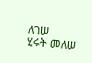ለገሠ
ሂሩት መለሠ